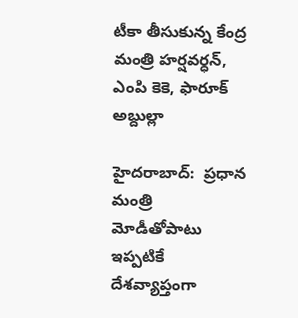టీకా తీసుకున్న కేంద్ర మంత్రి హ‌ర్ష‌వ‌ర్ధ‌న్‌, ఎంపి కెకె, ఫారూక్ అబ్దుల్లా

హైద‌రాబాద్‌:  ప్ర‌ధాన మంత్రి మోడీతోపాటు ఇప్ప‌టికే దేశ‌వ్యాప్తంగా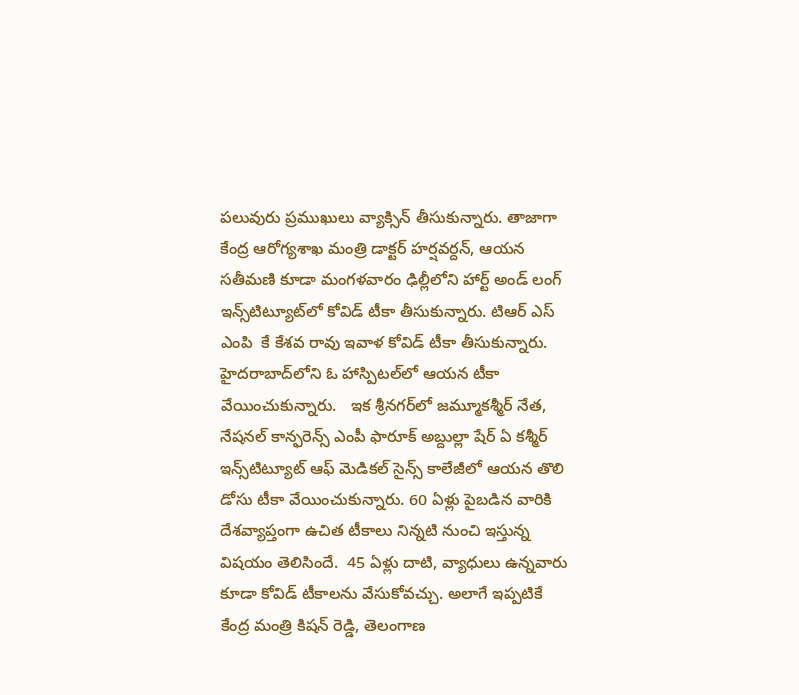ప‌లువురు ప్ర‌ముఖులు వ్యాక్సిన్ తీసుకున్నారు. తాజాగా కేంద్ర ఆరోగ్య‌శాఖ మంత్రి డాక్ట‌ర్ హ‌ర్ష‌వ‌ర్ద‌న్‌, ఆయ‌న స‌తీమ‌ణి కూడా మంగ‌ళ‌వారం ఢిల్లీలోని హార్ట్ అండ్ లంగ్ ఇన్స్‌టిట్యూట్‌లో కోవిడ్ టీకా తీసుకున్నారు. టిఆర్ ఎస్ ఎంపి  కే కేశ‌వ రావు ఇవాళ కోవిడ్ టీకా తీసుకున్నారు.  హైద‌రాబాద్‌లోని ఓ హాస్పిట‌ల్‌లో ఆయ‌న టీకా వేయించుకున్నారు.   ఇక శ్రీన‌గ‌ర్‌లో జ‌మ్మూక‌శ్మీర్ నేత‌, నేష‌న‌ల్ కాన్ఫ‌రెన్స్ ఎంపీ ఫారూక్ అబ్దుల్లా షేర్ ఏ క‌శ్మీర్ ఇన్స్‌టిట్యూట్ ఆఫ్ మెడిక‌ల్ సైన్స్ కాలేజీలో ఆయ‌న తొలి డోసు టీకా వేయించుకున్నారు. 60 ఏళ్లు పైబ‌డిన వారికి దేశ‌వ్యాప్తంగా ఉచిత టీకాలు నిన్న‌టి నుంచి ఇస్తున్న విష‌యం తెలిసిందే.  45 ఏళ్లు దాటి, వ్యాధులు ఉన్న‌వారు కూడా కోవిడ్ టీకాల‌ను వేసుకోవ‌చ్చు. అలాగే ఇప్ప‌టికే  కేంద్ర మంత్రి కిష‌న్ రెడ్డి, తెలంగాణ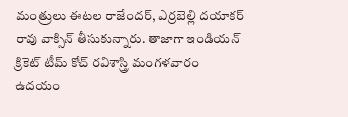మంత్రులు ఈట‌ల రాజేంద‌ర్‌, ఎర్ర‌బెల్లి ద‌యాక‌ర్ రావు వాక్సిన్ తీసుకున్నారు. తాజాగా ఇండియ‌న్ క్రికెట్ టీమ్ కోచ్ ర‌విశాస్త్రి మంగ‌ళ‌వారం ఉద‌యం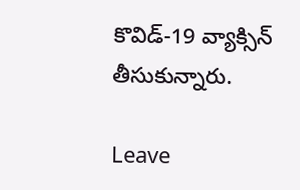కొవిడ్‌-19 వ్యాక్సిన్ తీసుకున్నారు.

Leave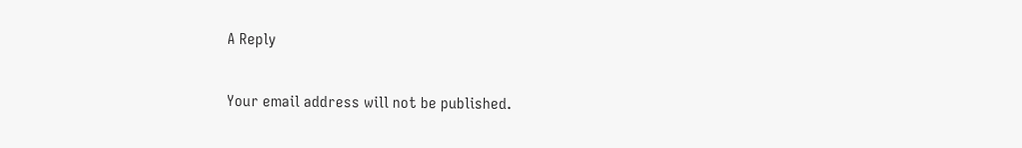A Reply

Your email address will not be published.